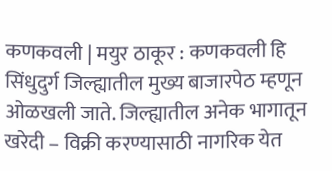कणकवली | मयुर ठाकूर : कणकवली हि सिंधुदुर्ग जिल्ह्यातील मुख्य बाजारपेठ म्हणून ओळखली जाते. जिल्ह्यातील अनेक भागातून खरेदी – विक्री करण्यासाठी नागरिक येत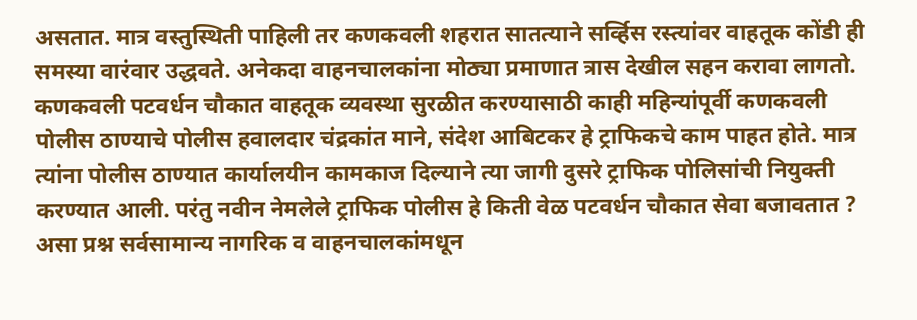असतात. मात्र वस्तुस्थिती पाहिली तर कणकवली शहरात सातत्याने सर्व्हिस रस्त्यांवर वाहतूक कोंडी ही समस्या वारंवार उद्धवते. अनेकदा वाहनचालकांना मोठ्या प्रमाणात त्रास देखील सहन करावा लागतो.
कणकवली पटवर्धन चौकात वाहतूक व्यवस्था सुरळीत करण्यासाठी काही महिन्यांपूर्वी कणकवली पोलीस ठाण्याचे पोलीस हवालदार चंद्रकांत माने, संदेश आबिटकर हे ट्राफिकचे काम पाहत होते. मात्र त्यांना पोलीस ठाण्यात कार्यालयीन कामकाज दिल्याने त्या जागी दुसरे ट्राफिक पोलिसांची नियुक्ती करण्यात आली. परंतु नवीन नेमलेले ट्राफिक पोलीस हे किती वेळ पटवर्धन चौकात सेवा बजावतात ? असा प्रश्न सर्वसामान्य नागरिक व वाहनचालकांमधून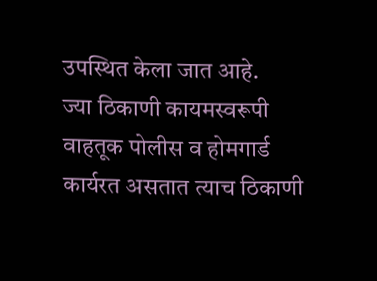उपस्थित केला जात आहे.
ज्या ठिकाणी कायमस्वरूपी वाहतूक पोलीस व होमगार्ड कार्यरत असतात त्याच ठिकाणी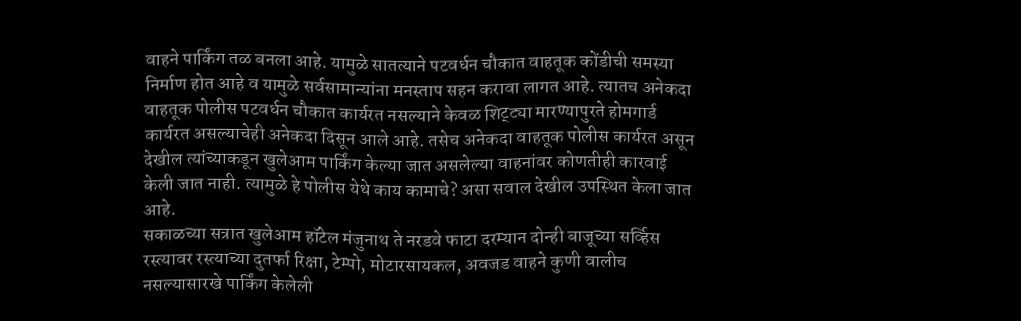वाहने पार्किंग तळ बनला आहे. यामुळे सातत्याने पटवर्धन चौकात वाहतूक कोंडीची समस्या निर्माण होत आहे व यामुळे सर्वसामान्यांना मनस्ताप सहन करावा लागत आहे. त्यातच अनेकदा वाहतूक पोलीस पटवर्धन चौकात कार्यरत नसल्याने केवळ शिट्ट्या मारण्यापुरते होमगार्ड कार्यरत असल्याचेही अनेकदा दिसून आले आहे. तसेच अनेकदा वाहतूक पोलीस कार्यरत असून देखील त्यांच्याकडून खुलेआम पार्किंग केल्या जात असलेल्या वाहनांवर कोणतीही कारवाई केली जात नाही. त्यामुळे हे पोलीस येथे काय कामाचे? असा सवाल देखील उपस्थित केला जात आहे.
सकाळच्या सत्रात खुलेआम हॉटेल मंजुनाथ ते नरडवे फाटा दरम्यान दोन्ही बाजूच्या सर्व्हिस रस्त्यावर रस्त्याच्या दुतर्फा रिक्षा, टेम्पो, मोटारसायकल, अवजड वाहने कुणी वालीच नसल्यासारखे पार्किंग केलेली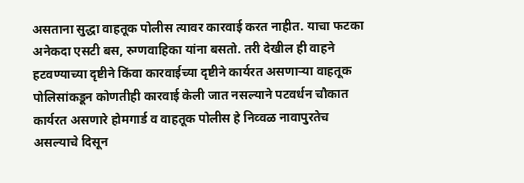असताना सुद्धा वाहतूक पोलीस त्यावर कारवाई करत नाहीत. याचा फटका अनेकदा एसटी बस, रुग्णवाहिका यांना बसतो. तरी देखील ही वाहने हटवण्याच्या दृष्टीने किंवा कारवाईच्या दृष्टीने कार्यरत असणाऱ्या वाहतूक पोलिसांकडून कोणतीही कारवाई केली जात नसल्याने पटवर्धन चौकात कार्यरत असणारे होमगार्ड व वाहतूक पोलीस हे निव्वळ नावापुरतेच असल्याचे दिसून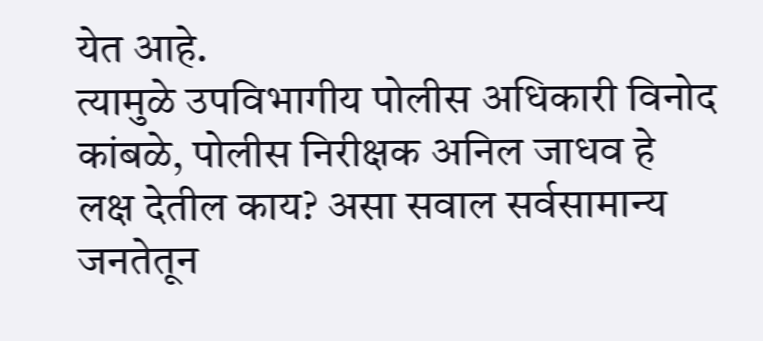येत आहे.
त्यामुळे उपविभागीय पोलीस अधिकारी विनोद कांबळे, पोलीस निरीक्षक अनिल जाधव हे लक्ष देतील काय? असा सवाल सर्वसामान्य जनतेतून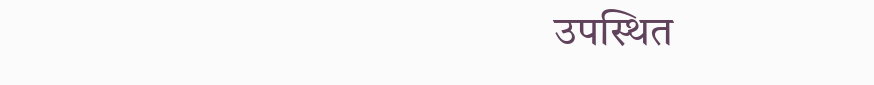उपस्थित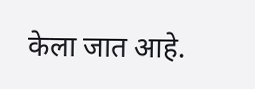केला जात आहे.